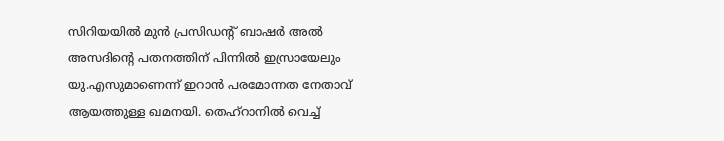സിറിയയിൽ മുൻ പ്രസിഡന്റ് ബാഷര്‍ അല്‍ അസദിന്റെ പതനത്തിന് പിന്നിൽ ഇസ്രായേലും യു.എസുമാണെന്ന് ഇറാൻ പരമോന്നത നേതാവ് ആയത്തുള്ള ഖമനയി. തെഹ്റാനിൽ വെച്ച്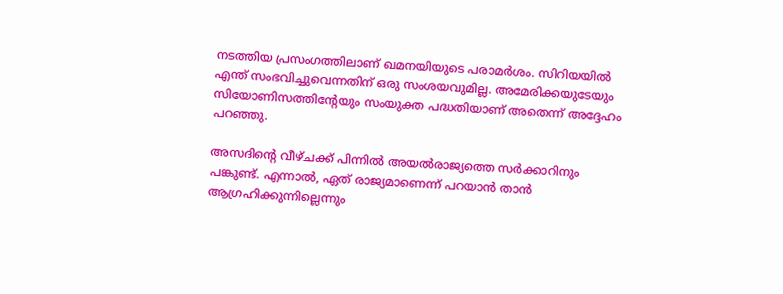നടത്തിയ പ്രസംഗത്തിലാണ് ഖമനയിയുടെ പരാമർശം. സിറിയയിൽ എന്ത് സംഭവിച്ചുവെന്നതിന് ഒരു സംശയവുമില്ല. അമേരിക്കയുടേയും സിയോണിസത്തിന്റേയും സംയുക്ത പദ്ധതിയാണ് അതെന്ന് അദ്ദേഹം പറഞ്ഞു.

അസദിന്റെ വീഴ്ചക്ക് പിന്നിൽ അയൽരാജ്യത്തെ സർക്കാറിനും പങ്കുണ്ട്. എന്നാൽ, ഏത് രാജ്യമാണെന്ന് പറയാൻ താൻ ആഗ്രഹിക്കുന്നില്ലെന്നും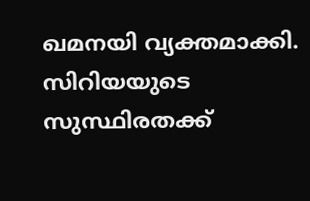ഖമനയി വ്യക്തമാക്കി. സിറിയയുടെ സുസ്ഥിരതക്ക്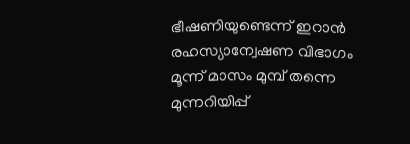ഭീഷണിയുണ്ടെന്ന് ഇറാൻ രഹസ്യാന്വേഷണ വിഭാഗം മൂന്ന് മാസം മുമ്പ് തന്നെ മുന്നറിയിപ്പ്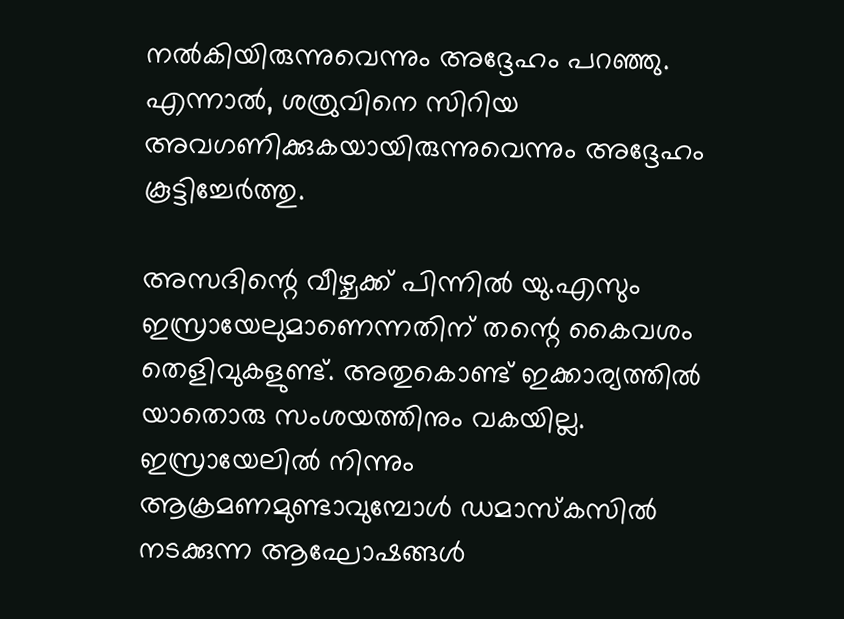നൽകിയിരുന്നുവെന്നും അദ്ദേഹം പറഞ്ഞു. എന്നാൽ, ശത്രുവിനെ സിറിയ അവഗണിക്കുകയായിരുന്നുവെന്നും അദ്ദേഹം കൂട്ടിച്ചേർത്തു.

അസദിന്റെ വീഴ്ചക്ക് പിന്നിൽ യു.എസും ഇസ്രായേലുമാണെന്നതിന് തന്റെ കൈവശം തെളിവുകളുണ്ട്. അതുകൊണ്ട് ഇക്കാര്യത്തിൽ യാതൊരു സംശയത്തിനും വകയില്ല. ഇസ്രായേലിൽ നിന്നും ആക്രമണമുണ്ടാവുമ്പോൾ ഡമാസ്കസിൽ നടക്കുന്ന ആഘോഷങ്ങൾ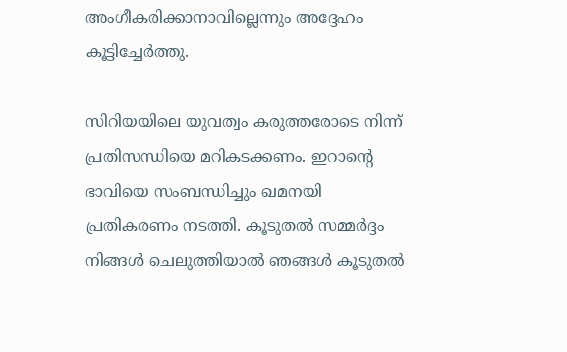അംഗീകരിക്കാനാവില്ലെന്നും അദ്ദേഹം കൂട്ടിച്ചേർത്തു.

സിറിയയിലെ യുവത്വം കരുത്തരോടെ നിന്ന് പ്രതിസന്ധിയെ മറികടക്കണം. ഇറാന്റെ ഭാവിയെ സംബന്ധിച്ചും ഖമനയി പ്രതികരണം നടത്തി. കൂടുതൽ സമ്മർദ്ദം നിങ്ങൾ ചെലുത്തിയാൽ ഞങ്ങൾ കൂടുതൽ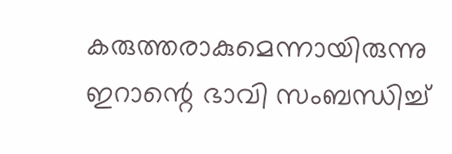കരുത്തരാകുമെന്നായിരുന്നു ഇറാന്റെ ഭാവി സംബന്ധിച്ച്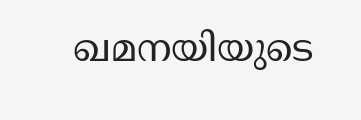ഖമനയിയുടെ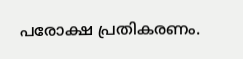പരോക്ഷ പ്രതികരണം.